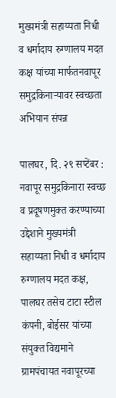मुख्यमंत्री सहाय्यता निधी व धर्मादाय रुग्णालय मदत कक्ष यांच्या मार्फतनवापूर समुद्रकिनाऱ्यावर स्वच्छता अभियान संपन्न

पालघर, दि. २९ सप्टेंबर : नवापूर समुद्रकिनारा स्वच्छ व प्रदूषणमुक्त करण्याच्या उद्देशाने मुख्यमंत्री सहाय्यता निधी व धर्मादाय रुग्णालय मदत कक्ष, पालघर तसेच टाटा स्टील कंपनी, बोईसर यांच्या संयुक्त विद्यमाने ग्रामपंचायत नवापूरच्या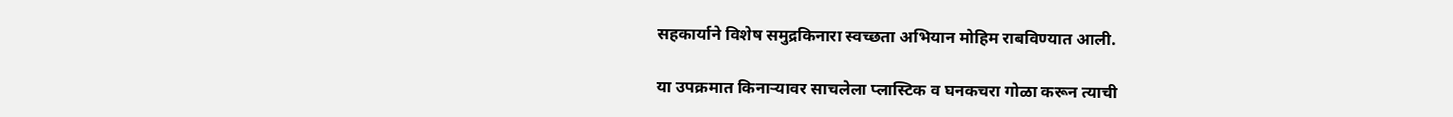सहकार्याने विशेष समुद्रकिनारा स्वच्छता अभियान मोहिम राबविण्यात आली.

या उपक्रमात किनाऱ्यावर साचलेला प्लास्टिक व घनकचरा गोळा करून त्याची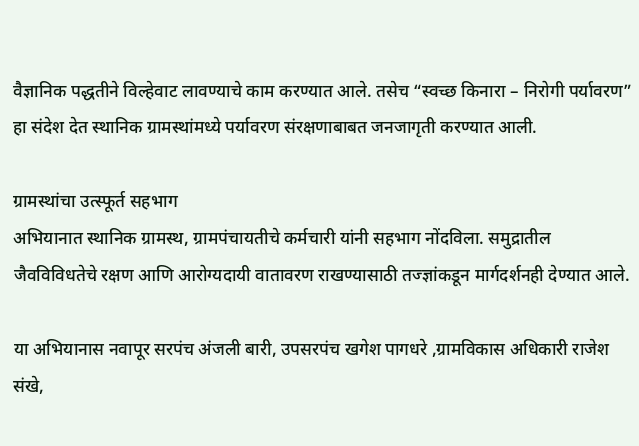वैज्ञानिक पद्धतीने विल्हेवाट लावण्याचे काम करण्यात आले. तसेच “स्वच्छ किनारा – निरोगी पर्यावरण” हा संदेश देत स्थानिक ग्रामस्थांमध्ये पर्यावरण संरक्षणाबाबत जनजागृती करण्यात आली.

ग्रामस्थांचा उत्स्फूर्त सहभाग
अभियानात स्थानिक ग्रामस्थ, ग्रामपंचायतीचे कर्मचारी यांनी सहभाग नोंदविला. समुद्रातील जैवविविधतेचे रक्षण आणि आरोग्यदायी वातावरण राखण्यासाठी तज्ज्ञांकडून मार्गदर्शनही देण्यात आले.

या अभियानास नवापूर सरपंच अंजली बारी, उपसरपंच खगेश पागधरे ,ग्रामविकास अधिकारी राजेश संखे,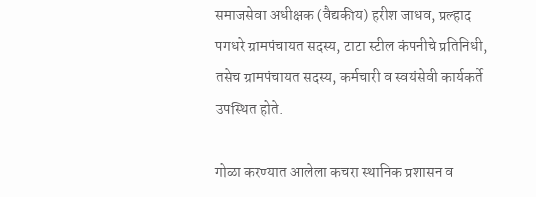समाजसेवा अधीक्षक (वैद्यकीय) हरीश जाधव, प्रल्हाद पगधरे ग्रामपंचायत सदस्य, टाटा स्टील कंपनीचे प्रतिनिधी, तसेच ग्रामपंचायत सदस्य, कर्मचारी व स्वयंसेवी कार्यकर्ते उपस्थित होते.

गोळा करण्यात आलेला कचरा स्थानिक प्रशासन व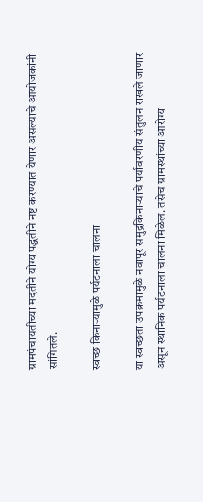ग्रामपंचायतीच्या मदतीने योग्य पद्धतीने नष्ट करण्यात येणार असल्याचे आयोजकांनी सांगितले.

स्वच्छ किनाऱ्यामुळे पर्यटनाला चालना

या स्वच्छता उपक्रमामुळे नवापूर समुद्रकिनाऱ्याचे पर्यावरणीय संतुलन राखले जाणार असून स्थानिक पर्यटनाला चालना मिळेल. तसेच ग्रामस्थांच्या आरोग्य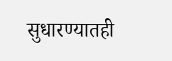सुधारण्यातही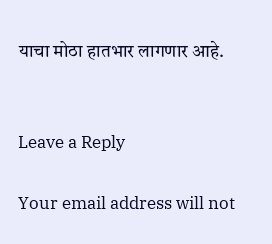याचा मोठा हातभार लागणार आहे.


Leave a Reply

Your email address will not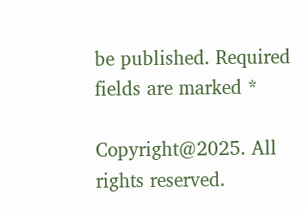be published. Required fields are marked *

Copyright@2025. All rights reserved.